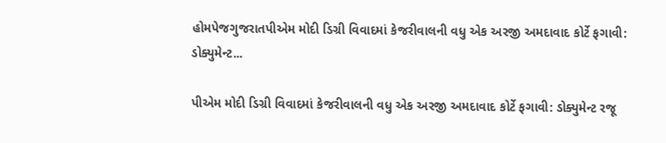હોમપેજગુજરાતપીએમ મોદી ડિગ્રી વિવાદમાં કેજરીવાલની વધુ એક અરજી અમદાવાદ કોર્ટે ફગાવી: ડોક્યુમેન્ટ...

પીએમ મોદી ડિગ્રી વિવાદમાં કેજરીવાલની વધુ એક અરજી અમદાવાદ કોર્ટે ફગાવી: ડોક્યુમેન્ટ રજૂ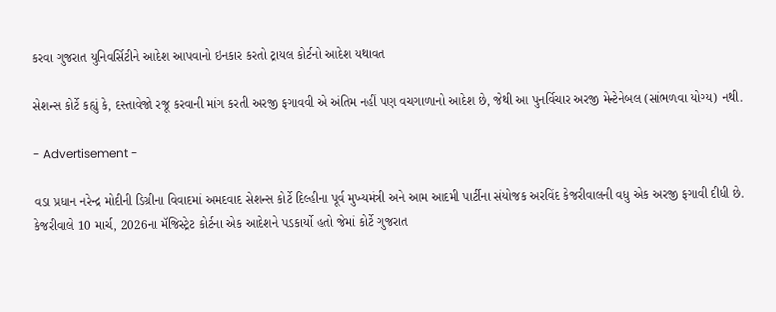કરવા ગુજરાત યુનિવર્સિટીને આદેશ આપવાનો ઇનકાર કરતો ટ્રાયલ કોર્ટનો આદેશ યથાવત

સેશન્સ કોર્ટે કહ્યું કે, દસ્તાવેજો રજૂ કરવાની માંગ કરતી અરજી ફગાવવી એ અંતિમ નહીં પણ વચગાળાનો આદેશ છે, જેથી આ પુનર્વિચાર અરજી મેન્ટેનેબલ (સાંભળવા યોગ્ય) નથી.

- Advertisement -

વડા પ્રધાન નરેન્દ્ર મોદીની ડિગ્રીના વિવાદમાં અમદવાદ સેશન્સ કોર્ટે દિલ્હીના પૂર્વ મુખ્યમંત્રી અને આમ આદમી પાર્ટીના સંયોજક અરવિંદ કેજરીવાલની વધુ એક અરજી ફગાવી દીધી છે. કેજરીવાલે 10 માર્ચ, 2026ના મૅજિસ્ટ્રેટ કોર્ટના એક આદેશને પડકાર્યો હતો જેમાં કોર્ટે ગુજરાત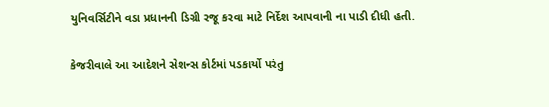યુનિવર્સિટીને વડા પ્રધાનની ડિગ્રી રજૂ કરવા માટે નિર્દેશ આપવાની ના પાડી દીધી હતી.

કેજરીવાલે આ આદેશને સેશન્સ કોર્ટમાં પડકાર્યો પરંતુ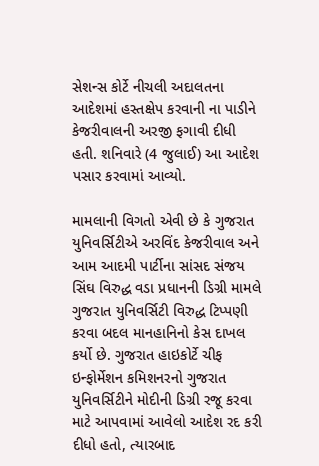સેશન્સ કોર્ટે નીચલી અદાલતના આદેશમાં હસ્તક્ષેપ કરવાની ના પાડીને કેજરીવાલની અરજી ફગાવી દીધી હતી. શનિવારે (4 જુલાઈ) આ આદેશ પસાર કરવામાં આવ્યો.

મામલાની વિગતો એવી છે કે ગુજરાત યુનિવર્સિટીએ અરવિંદ કેજરીવાલ અને આમ આદમી પાર્ટીના સાંસદ સંજય સિંઘ વિરુદ્ધ વડા પ્રધાનની ડિગ્રી મામલે ગુજરાત યુનિવર્સિટી વિરુદ્ધ ટિપ્પણી કરવા બદલ માનહાનિનો કેસ દાખલ કર્યો છે. ગુજરાત હાઇકોર્ટે ચીફ ઇન્ફોર્મેશન કમિશનરનો ગુજરાત યુનિવર્સિટીને મોદીની ડિગ્રી રજૂ કરવા માટે આપવામાં આવેલો આદેશ રદ કરી દીધો હતો, ત્યારબાદ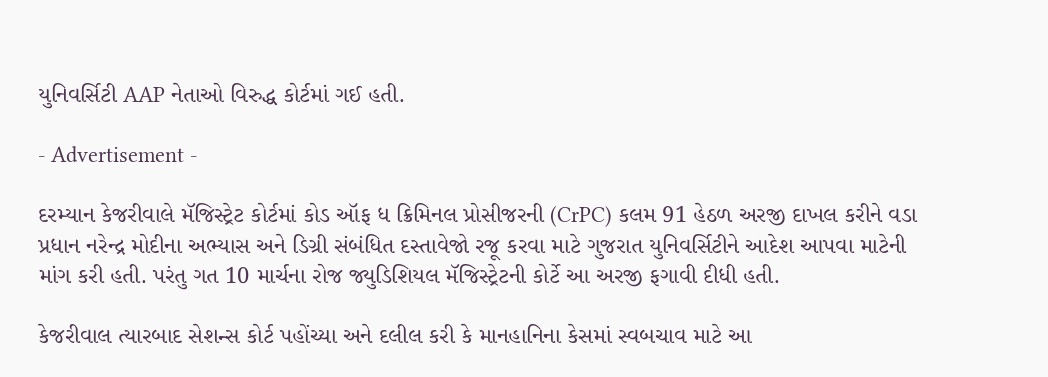યુનિવર્સિટી AAP નેતાઓ વિરુદ્ધ કોર્ટમાં ગઈ હતી.

- Advertisement -

દરમ્યાન કેજરીવાલે મૅજિસ્ટ્રેટ કોર્ટમાં કોડ ઑફ ધ ક્રિમિનલ પ્રોસીજરની (CrPC) કલમ 91 હેઠળ અરજી દાખલ કરીને વડા પ્રધાન નરેન્દ્ર મોદીના અભ્યાસ અને ડિગ્રી સંબંધિત દસ્તાવેજો રજૂ કરવા માટે ગુજરાત યુનિવર્સિટીને આદેશ આપવા માટેની માંગ કરી હતી. પરંતુ ગત 10 માર્ચના રોજ જ્યુડિશિયલ મૅજિસ્ટ્રેટની કોર્ટે આ અરજી ફગાવી દીધી હતી.

કેજરીવાલ ત્યારબાદ સેશન્સ કોર્ટ પહોંચ્યા અને દલીલ કરી કે માનહાનિના કેસમાં સ્વબચાવ માટે આ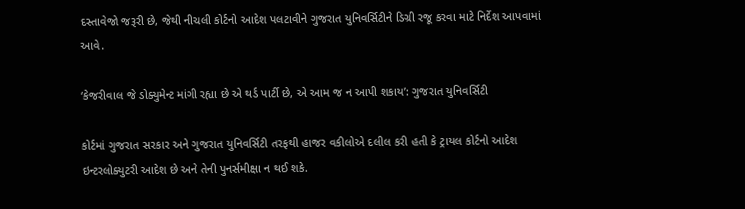દસ્તાવેજો જરૂરી છે, જેથી નીચલી કોર્ટનો આદેશ પલટાવીને ગુજરાત યુનિવર્સિટીને ડિગ્રી રજૂ કરવા માટે નિર્દેશ આપવામાં આવે.

‘કેજરીવાલ જે ડોક્યુમેન્ટ માંગી રહ્યા છે એ થર્ડ પાર્ટી છે, એ આમ જ ન આપી શકાય’: ગુજરાત યુનિવર્સિટી

કોર્ટમાં ગુજરાત સરકાર અને ગુજરાત યુનિવર્સિટી તરફથી હાજર વકીલોએ દલીલ કરી હતી કે ટ્રાયલ કોર્ટનો આદેશ ઇન્ટરલોક્યુટરી આદેશ છે અને તેની પુનર્સમીક્ષા ન થઈ શકે.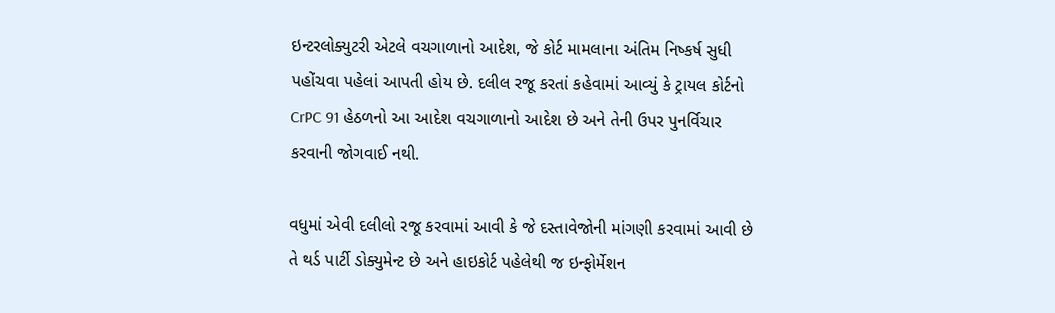ઇન્ટરલોક્યુટરી એટલે વચગાળાનો આદેશ, જે કોર્ટ મામલાના અંતિમ નિષ્કર્ષ સુધી પહોંચવા પહેલાં આપતી હોય છે. દલીલ રજૂ કરતાં કહેવામાં આવ્યું કે ટ્રાયલ કોર્ટનો CrPC 91 હેઠળનો આ આદેશ વચગાળાનો આદેશ છે અને તેની ઉપર પુનર્વિચાર કરવાની જોગવાઈ નથી.

વધુમાં એવી દલીલો રજૂ કરવામાં આવી કે જે દસ્તાવેજોની માંગણી કરવામાં આવી છે તે થર્ડ પાર્ટી ડોક્યુમેન્ટ છે અને હાઇકોર્ટ પહેલેથી જ ઇન્ફોર્મેશન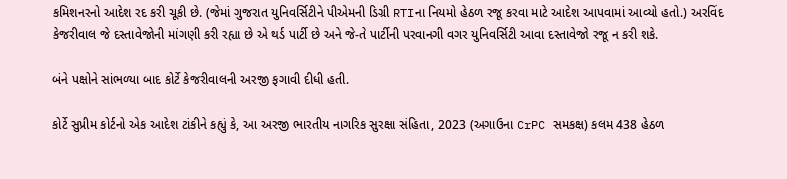કમિશનરનો આદેશ રદ કરી ચૂકી છે. (જેમાં ગુજરાત યુનિવર્સિટીને પીએમની ડિગ્રી RTIના નિયમો હેઠળ રજૂ કરવા માટે આદેશ આપવામાં આવ્યો હતો.) અરવિંદ કેજરીવાલ જે દસ્તાવેજોની માંગણી કરી રહ્યા છે એ થર્ડ પાર્ટી છે અને જે-તે પાર્ટીની પરવાનગી વગર યુનિવર્સિટી આવા દસ્તાવેજો રજૂ ન કરી શકે.

બંને પક્ષોને સાંભળ્યા બાદ કોર્ટે કેજરીવાલની અરજી ફગાવી દીધી હતી.

કોર્ટે સુપ્રીમ કોર્ટનો એક આદેશ ટાંકીને કહ્યું કે, આ અરજી ભારતીય નાગરિક સુરક્ષા સંહિતા, 2023 (અગાઉના CrPC સમકક્ષ) કલમ 438 હેઠળ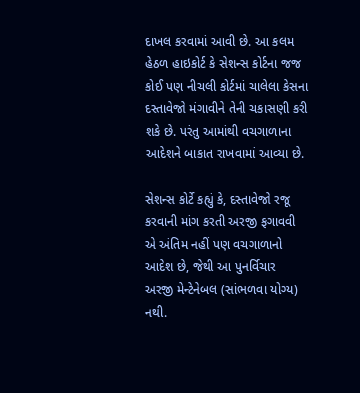દાખલ કરવામાં આવી છે. આ કલમ હેઠળ હાઇકોર્ટ કે સેશન્સ કોર્ટના જજ કોઈ પણ નીચલી કોર્ટમાં ચાલેલા કેસના દસ્તાવેજો મંગાવીને તેની ચકાસણી કરી શકે છે. પરંતુ આમાંથી વચગાળાના આદેશને બાકાત રાખવામાં આવ્યા છે.

સેશન્સ કોર્ટે કહ્યું કે, દસ્તાવેજો રજૂ કરવાની માંગ કરતી અરજી ફગાવવી એ અંતિમ નહીં પણ વચગાળાનો આદેશ છે, જેથી આ પુનર્વિચાર અરજી મેન્ટેનેબલ (સાંભળવા યોગ્ય) નથી.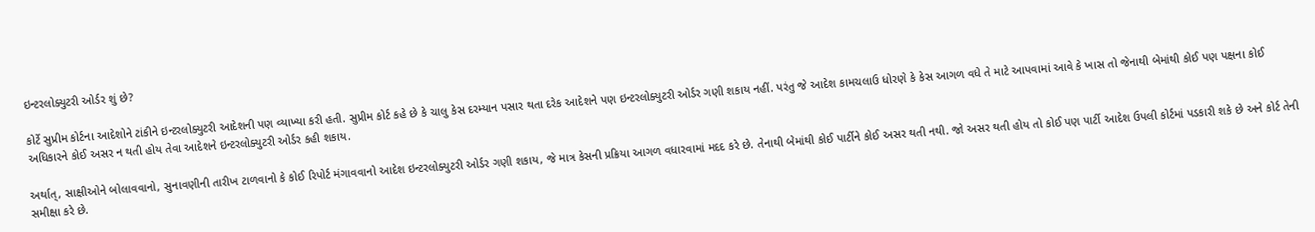ઇન્ટરલોક્યુટરી ઓર્ડર શું છે?

કોર્ટે સુપ્રીમ કોર્ટના આદેશોને ટાંકીને ઇન્ટરલોક્યુટરી આદેશની પણ વ્યાખ્યા કરી હતી. સુપ્રીમ કોર્ટ કહે છે કે ચાલુ કેસ દરમ્યાન પસાર થતા દરેક આદેશને પણ ઇન્ટરલોક્યુટરી ઓર્ડર ગણી શકાય નહીં. પરંતુ જે આદેશ કામચલાઉ ધોરણે કે કેસ આગળ વધે તે માટે આપવામાં આવે કે ખાસ તો જેનાથી બેમાંથી કોઈ પણ પક્ષના કોઈ અધિકારને કોઈ અસર ન થતી હોય તેવા આદેશને ઇન્ટરલોક્યુટરી ઓર્ડર કહી શકાય.

અર્થાત્, સાક્ષીઓને બોલાવવાનો, સુનાવણીની તારીખ ટાળવાનો કે કોઈ રિપોર્ટ મંગાવવાનો આદેશ ઇન્ટરલોક્યુટરી ઓર્ડર ગણી શકાય, જે માત્ર કેસની પ્રક્રિયા આગળ વધારવામાં મદદ કરે છે. તેનાથી બેમાંથી કોઈ પાર્ટીને કોઈ અસર થતી નથી. જો અસર થતી હોય તો કોઈ પણ પાર્ટી આદેશ ઉપલી કોર્ટમાં પડકારી શકે છે અને કોર્ટ તેની સમીક્ષા કરે છે.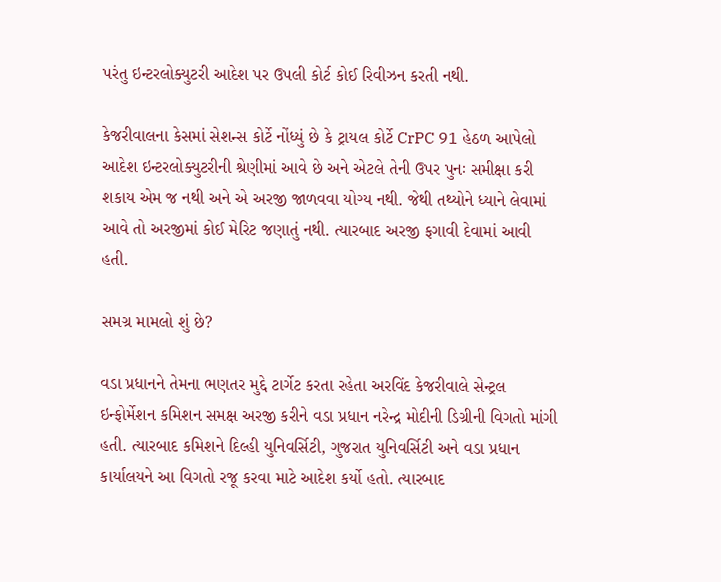પરંતુ ઇન્ટરલોક્યુટરી આદેશ પર ઉપલી કોર્ટ કોઈ રિવીઝન કરતી નથી.

કેજરીવાલના કેસમાં સેશન્સ કોર્ટે નોંધ્યું છે કે ટ્રાયલ કોર્ટે CrPC 91 હેઠળ આપેલો આદેશ ઇન્ટરલોક્યુટરીની શ્રેણીમાં આવે છે અને એટલે તેની ઉપર પુનઃ સમીક્ષા કરી શકાય એમ જ નથી અને એ અરજી જાળવવા યોગ્ય નથી. જેથી તથ્યોને ધ્યાને લેવામાં આવે તો અરજીમાં કોઈ મેરિટ જણાતું નથી. ત્યારબાદ અરજી ફગાવી દેવામાં આવી હતી.

સમગ્ર મામલો શું છે?

વડા પ્રધાનને તેમના ભણતર મુદ્દે ટાર્ગેટ કરતા રહેતા અરવિંદ કેજરીવાલે સેન્ટ્રલ ઇન્ફોર્મેશન કમિશન સમક્ષ અરજી કરીને વડા પ્રધાન નરેન્દ્ર મોદીની ડિગ્રીની વિગતો માંગી હતી. ત્યારબાદ કમિશને દિલ્હી યુનિવર્સિટી, ગુજરાત યુનિવર્સિટી અને વડા પ્રધાન કાર્યાલયને આ વિગતો રજૂ કરવા માટે આદેશ કર્યો હતો. ત્યારબાદ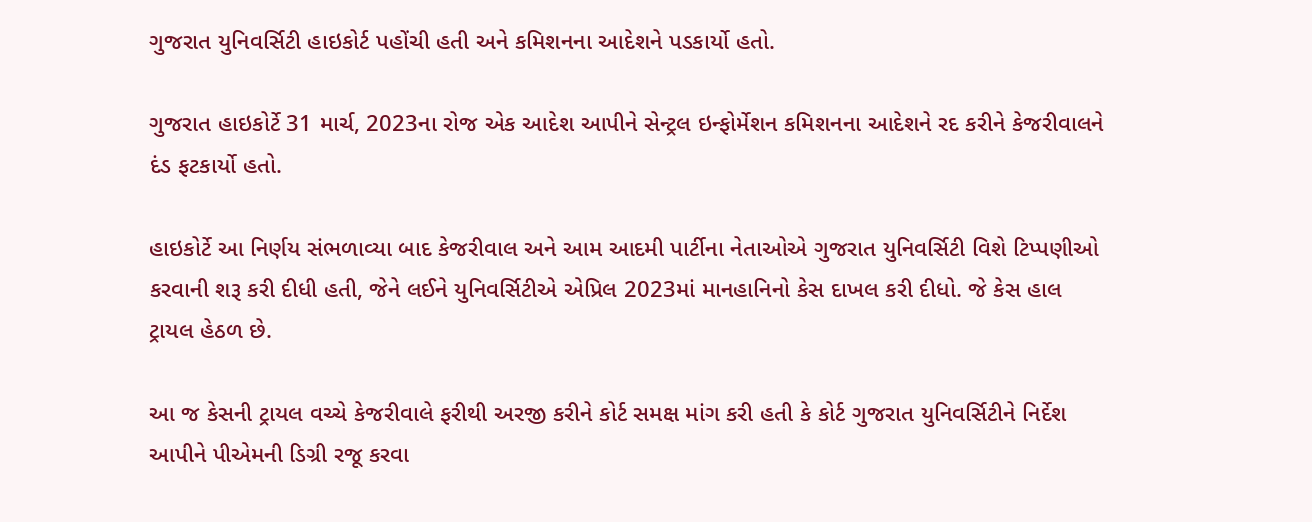ગુજરાત યુનિવર્સિટી હાઇકોર્ટ પહોંચી હતી અને કમિશનના આદેશને પડકાર્યો હતો.

ગુજરાત હાઇકોર્ટે 31 માર્ચ, 2023ના રોજ એક આદેશ આપીને સેન્ટ્રલ ઇન્ફોર્મેશન કમિશનના આદેશને રદ કરીને કેજરીવાલને દંડ ફટકાર્યો હતો.

હાઇકોર્ટે આ નિર્ણય સંભળાવ્યા બાદ કેજરીવાલ અને આમ આદમી પાર્ટીના નેતાઓએ ગુજરાત યુનિવર્સિટી વિશે ટિપ્પણીઓ કરવાની શરૂ કરી દીધી હતી, જેને લઈને યુનિવર્સિટીએ એપ્રિલ 2023માં માનહાનિનો કેસ દાખલ કરી દીધો. જે કેસ હાલ ટ્રાયલ હેઠળ છે.

આ જ કેસની ટ્રાયલ વચ્ચે કેજરીવાલે ફરીથી અરજી કરીને કોર્ટ સમક્ષ માંગ કરી હતી કે કોર્ટ ગુજરાત યુનિવર્સિટીને નિર્દેશ આપીને પીએમની ડિગ્રી રજૂ કરવા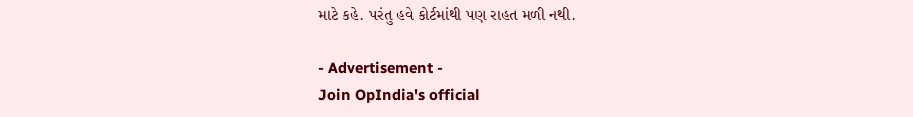માટે કહે. પરંતુ હવે કોર્ટમાંથી પણ રાહત મળી નથી.

- Advertisement -
Join OpIndia's official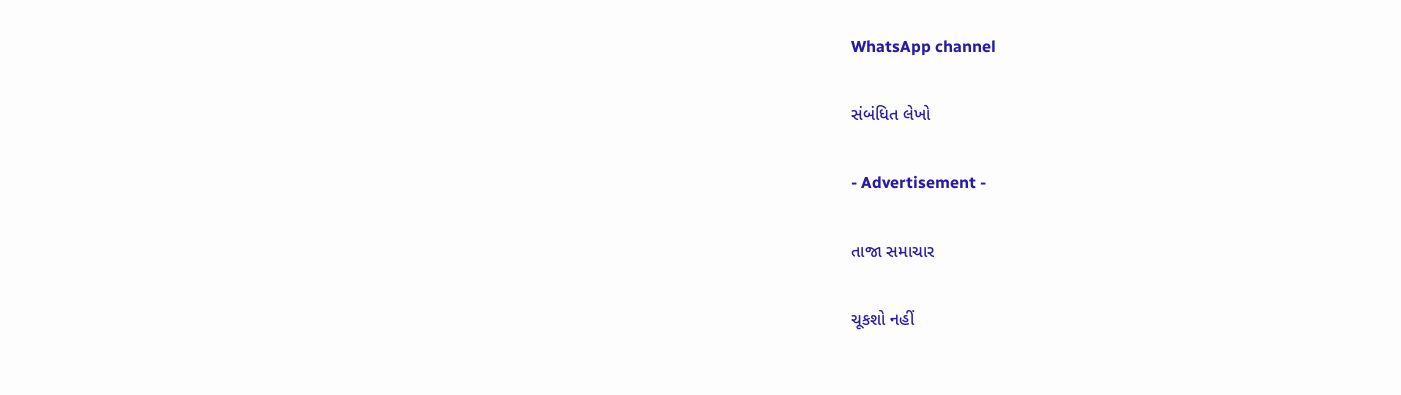WhatsApp channel

સંબંધિત લેખો

- Advertisement -

તાજા સમાચાર

ચૂકશો નહીં